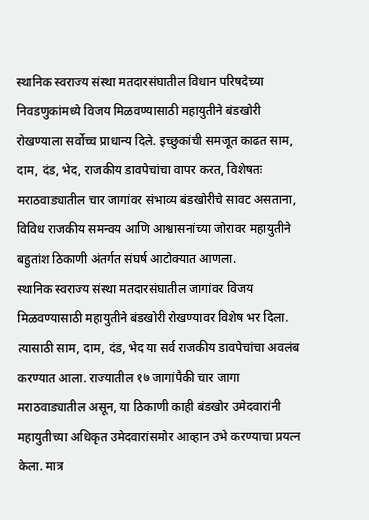स्थानिक स्वराज्य संस्था मतदारसंघातील विधान परिषदेच्या निवडणुकांमध्ये विजय मिळवण्यासाठी महायुतीने बंडखोरी रोखण्याला सर्वोच्च प्राधान्य दिले. इच्छुकांची समजूत काढत साम, दाम, दंड, भेद, राजकीय डावपेचांचा वापर करत, विशेषतः मराठवाड्यातील चार जागांवर संभाव्य बंडखोरीचे सावट असताना, विविध राजकीय समन्वय आणि आश्वासनांच्या जोरावर महायुतीने बहुतांश ठिकाणी अंतर्गत संघर्ष आटोक्यात आणला.
स्थानिक स्वराज्य संस्था मतदारसंघातील जागांवर विजय मिळवण्यासाठी महायुतीने बंडखोरी रोखण्यावर विशेष भर दिला. त्यासाठी साम, दाम, दंड, भेद या सर्व राजकीय डावपेचांचा अवलंब करण्यात आला. राज्यातील १७ जागांपैकी चार जागा मराठवाड्यातील असून, या ठिकाणी काही बंडखोर उमेदवारांनी महायुतीच्या अधिकृत उमेदवारांसमोर आव्हान उभे करण्याचा प्रयत्न केला. मात्र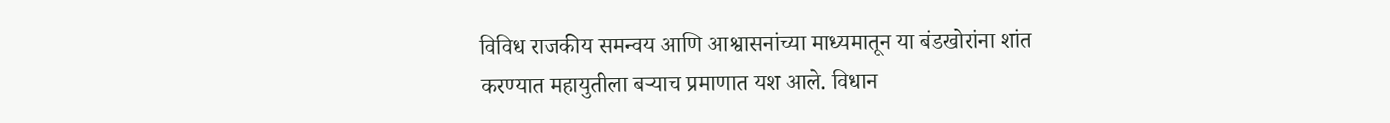विविध राजकीय समन्वय आणि आश्वासनांच्या माध्यमातून या बंडखोरांना शांत करण्यात महायुतीला बऱ्याच प्रमाणात यश आले. विधान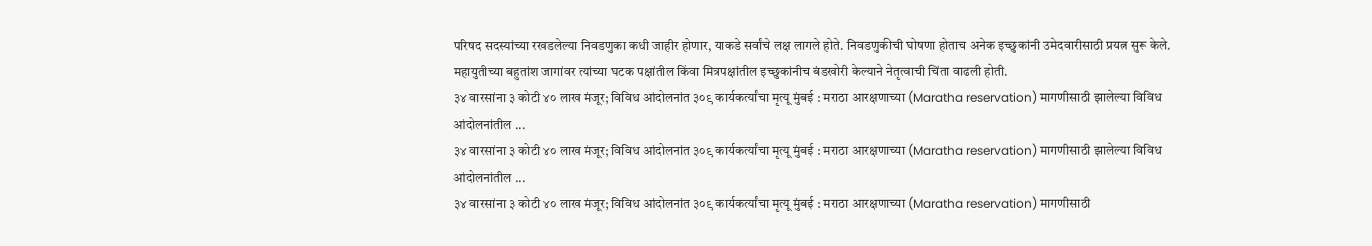परिषद सदस्यांच्या रखडलेल्या निवडणुका कधी जाहीर होणार, याकडे सर्वांचे लक्ष लागले होते. निवडणुकीची घोषणा होताच अनेक इच्छुकांनी उमेदवारीसाठी प्रयत्न सुरू केले. महायुतीच्या बहुतांश जागांवर त्यांच्या घटक पक्षांतील किंवा मित्रपक्षांतील इच्छुकांनीच बंडखोरी केल्याने नेतृत्वाची चिंता वाढली होती.
३४ वारसांना ३ कोटी ४० लाख मंजूर; विविध आंदोलनांत ३०९ कार्यकर्त्यांचा मृत्यू मुंबई : मराठा आरक्षणाच्या (Maratha reservation) मागणीसाठी झालेल्या विविध आंदोलनांतील ...
३४ वारसांना ३ कोटी ४० लाख मंजूर; विविध आंदोलनांत ३०९ कार्यकर्त्यांचा मृत्यू मुंबई : मराठा आरक्षणाच्या (Maratha reservation) मागणीसाठी झालेल्या विविध आंदोलनांतील ...
३४ वारसांना ३ कोटी ४० लाख मंजूर; विविध आंदोलनांत ३०९ कार्यकर्त्यांचा मृत्यू मुंबई : मराठा आरक्षणाच्या (Maratha reservation) मागणीसाठी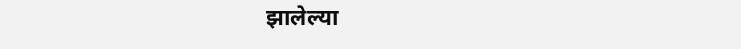झालेल्या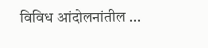विविध आंदोलनांतील ...